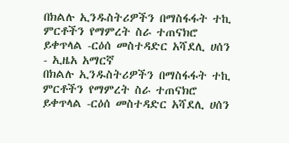በክልሉ ኢንዱስትሪዎችን በማስፋፋት ተኪ ምርቶችን የማምረት ስራ ተጠናክሮ ይቀጥላል -ርዕሰ መስተዳድር አሻደሊ ሀሰን - ኢዜአ አማርኛ
በክልሉ ኢንዱስትሪዎችን በማስፋፋት ተኪ ምርቶችን የማምረት ስራ ተጠናክሮ ይቀጥላል -ርዕሰ መስተዳድር አሻደሊ ሀሰን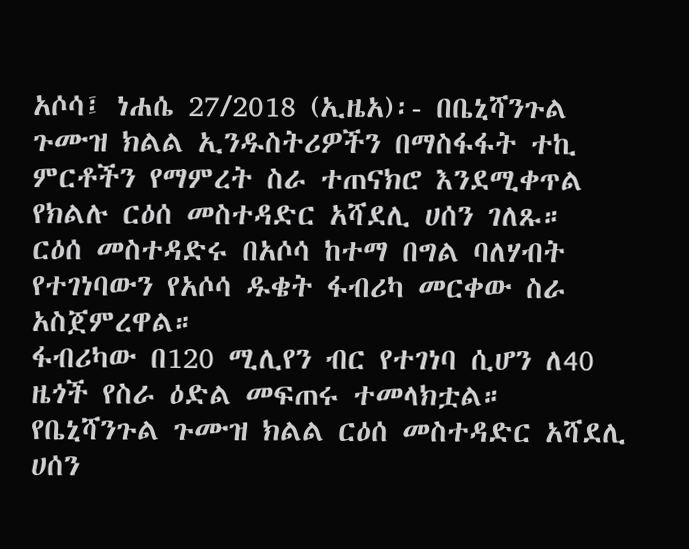አሶሳ፤ ነሐሴ 27/2018 (ኢዜአ)፡- በቤኒሻንጉል ጉሙዝ ክልል ኢንዱስትሪዎችን በማስፋፋት ተኪ ምርቶችን የማምረት ስራ ተጠናክሮ እንደሚቀጥል የክልሉ ርዕሰ መስተዳድር አሻደሊ ሀሰን ገለጹ።
ርዕሰ መስተዳድሩ በአሶሳ ከተማ በግል ባለሃብት የተገነባውን የአሶሳ ዱቄት ፋብሪካ መርቀው ስራ አስጀምረዋል።
ፋብሪካው በ120 ሚሊየን ብር የተገነባ ሲሆን ለ40 ዜጎች የስራ ዕድል መፍጠሩ ተመላክቷል።
የቤኒሻንጉል ጉሙዝ ክልል ርዕሰ መስተዳድር አሻደሊ ሀሰን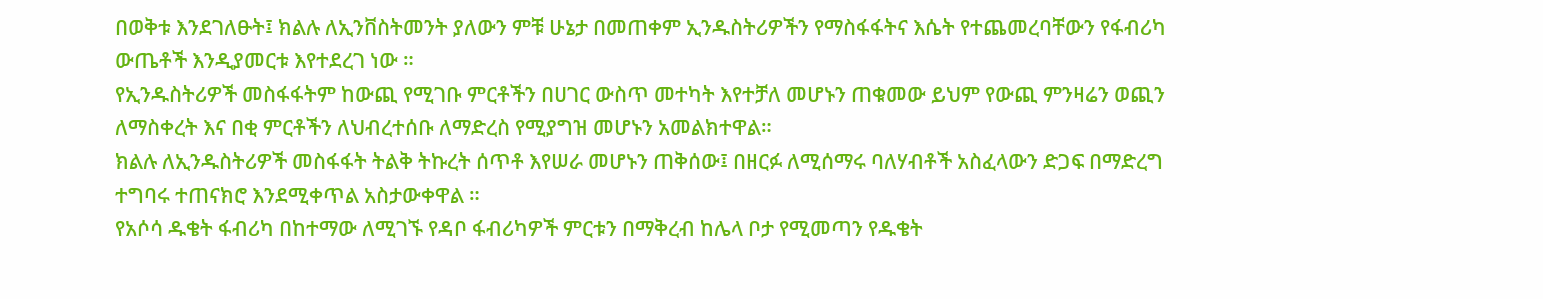በወቅቱ እንደገለፁት፤ ክልሉ ለኢንቨስትመንት ያለውን ምቹ ሁኔታ በመጠቀም ኢንዱስትሪዎችን የማስፋፋትና እሴት የተጨመረባቸውን የፋብሪካ ውጤቶች እንዲያመርቱ እየተደረገ ነው ።
የኢንዱስትሪዎች መስፋፋትም ከውጪ የሚገቡ ምርቶችን በሀገር ውስጥ መተካት እየተቻለ መሆኑን ጠቁመው ይህም የውጪ ምንዛሬን ወጪን ለማስቀረት እና በቂ ምርቶችን ለህብረተሰቡ ለማድረስ የሚያግዝ መሆኑን አመልክተዋል።
ክልሉ ለኢንዱስትሪዎች መስፋፋት ትልቅ ትኩረት ሰጥቶ እየሠራ መሆኑን ጠቅሰው፤ በዘርፉ ለሚሰማሩ ባለሃብቶች አስፈላውን ድጋፍ በማድረግ ተግባሩ ተጠናክሮ እንደሚቀጥል አስታውቀዋል ።
የአሶሳ ዱቄት ፋብሪካ በከተማው ለሚገኙ የዳቦ ፋብሪካዎች ምርቱን በማቅረብ ከሌላ ቦታ የሚመጣን የዱቄት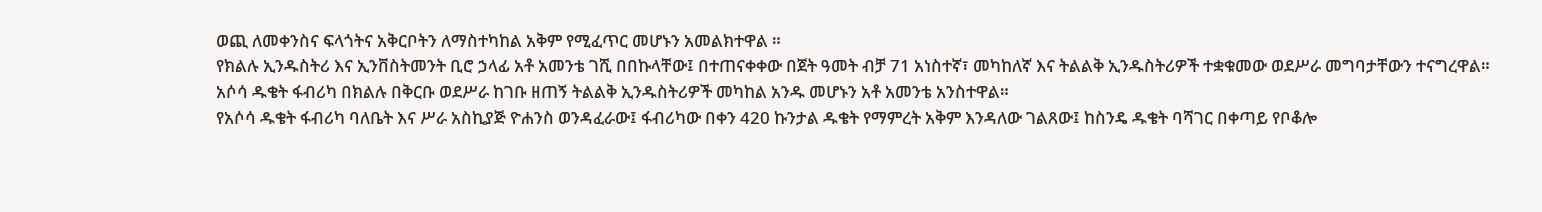ወጪ ለመቀንስና ፍላጎትና አቅርቦትን ለማስተካከል አቅም የሚፈጥር መሆኑን አመልክተዋል ።
የክልሉ ኢንዱስትሪ እና ኢንቨስትመንት ቢሮ ኃላፊ አቶ አመንቴ ገሺ በበኩላቸው፤ በተጠናቀቀው በጀት ዓመት ብቻ 71 አነስተኛ፣ መካከለኛ እና ትልልቅ ኢንዱስትሪዎች ተቋቁመው ወደሥራ መግባታቸውን ተናግረዋል።
አሶሳ ዱቄት ፋብሪካ በክልሉ በቅርቡ ወደሥራ ከገቡ ዘጠኝ ትልልቅ ኢንዱስትሪዎች መካከል አንዱ መሆኑን አቶ አመንቴ አንስተዋል።
የአሶሳ ዱቄት ፋብሪካ ባለቤት እና ሥራ አስኪያጅ ዮሐንስ ወንዳፈራው፤ ፋብሪካው በቀን 420 ኩንታል ዱቄት የማምረት አቅም እንዳለው ገልጸው፤ ከስንዴ ዱቄት ባሻገር በቀጣይ የቦቆሎ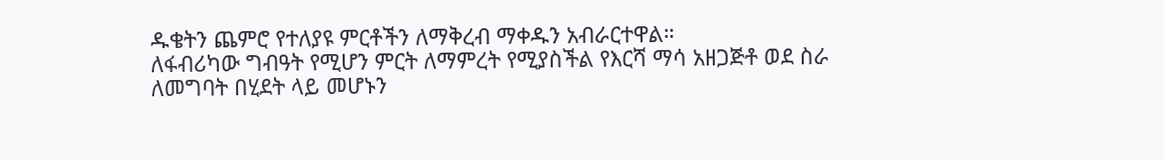ዱቄትን ጨምሮ የተለያዩ ምርቶችን ለማቅረብ ማቀዱን አብራርተዋል።
ለፋብሪካው ግብዓት የሚሆን ምርት ለማምረት የሚያስችል የእርሻ ማሳ አዘጋጅቶ ወደ ስራ ለመግባት በሂደት ላይ መሆኑን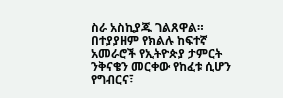ስራ አስኪያጁ ገልጸዋል።
በተያያዘም የክልሉ ከፍተኛ አመራሮች የኢትዮጵያ ታምርት ንቅናቄን መርቀው የከፈቱ ሲሆን የግብርና፣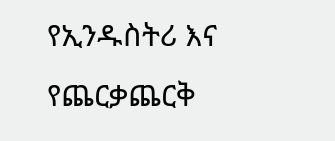የኢንዱስትሪ እና የጨርቃጨርቅ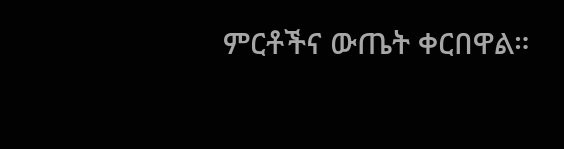ምርቶችና ውጤት ቀርበዋል።